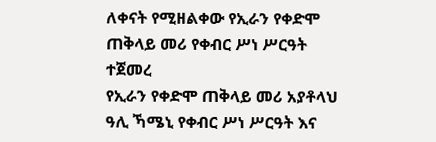ለቀናት የሚዘልቀው የኢራን የቀድሞ ጠቅላይ መሪ የቀብር ሥነ ሥርዓት ተጀመረ
የኢራን የቀድሞ ጠቅላይ መሪ አያቶላህ ዓሊ ኻሜኒ የቀብር ሥነ ሥርዓት እና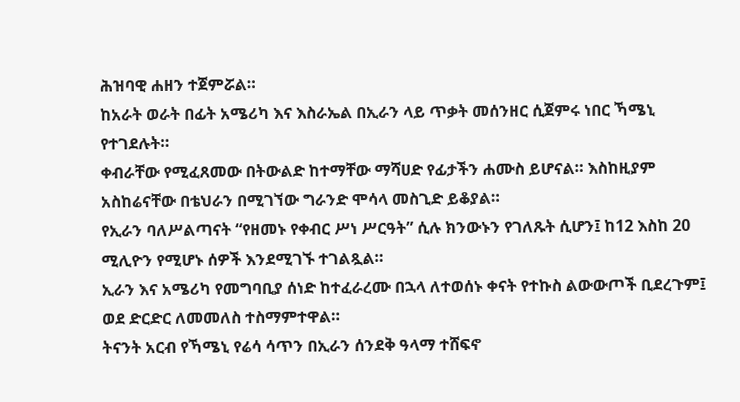ሕዝባዊ ሐዘን ተጀምሯል።
ከአራት ወራት በፊት አሜሪካ እና እስራኤል በኢራን ላይ ጥቃት መሰንዘር ሲጀምሩ ነበር ኻሜኒ የተገደሉት።
ቀብራቸው የሚፈጸመው በትውልድ ከተማቸው ማሻሀድ የፊታችን ሐሙስ ይሆናል። እስከዚያም አስከሬናቸው በቴህራን በሚገኘው ግራንድ ሞሳላ መስጊድ ይቆያል።
የኢራን ባለሥልጣናት “የዘመኑ የቀብር ሥነ ሥርዓት” ሲሉ ክንውኑን የገለጹት ሲሆን፤ ከ12 እስከ 20 ሚሊዮን የሚሆኑ ሰዎች እንደሚገኙ ተገልጿል።
ኢራን እና አሜሪካ የመግባቢያ ሰነድ ከተፈራረሙ በኋላ ለተወሰኑ ቀናት የተኩስ ልውውጦች ቢደረጉም፤ ወደ ድርድር ለመመለስ ተስማምተዋል።
ትናንት አርብ የኻሜኒ የሬሳ ሳጥን በኢራን ሰንደቅ ዓላማ ተሸፍኖ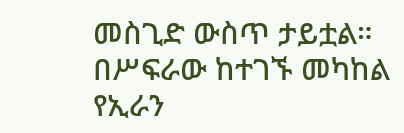መስጊድ ውስጥ ታይቷል።
በሥፍራው ከተገኙ መካከል የኢራን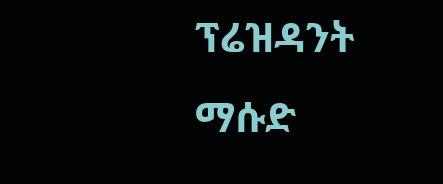ፕሬዝዳንት ማሱድ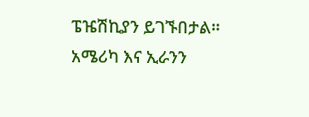ፔዤሽኪያን ይገኙበታል።
አሜሪካ እና ኢራንን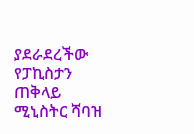ያደራደረችው የፓኪስታን ጠቅላይ ሚኒስትር ሻባዝ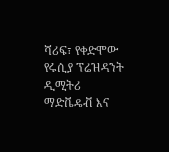ሻሪፍ፣ የቀድሞው የሩሲያ ፕሬዝዳንት ዲሚትሪ ማድቬዴቭ እና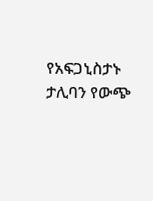የአፍጋኒስታኑ ታሊባን የውጭ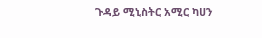ጉዳይ ሚኒስትር አሚር ካሀን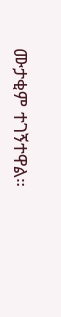ሙታቂም ተገኝተዋል።